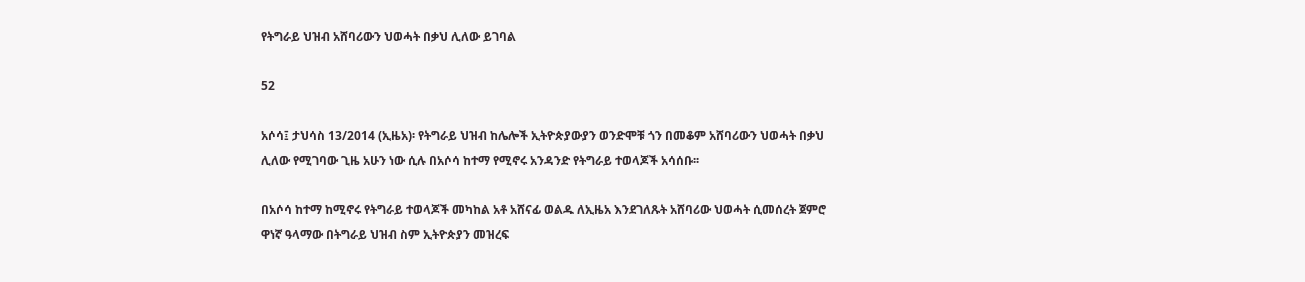የትግራይ ህዝብ አሸባሪውን ህወሓት በቃህ ሊለው ይገባል

52

አሶሳ፤ ታህሳስ 13/2014 (ኢዜአ)፡ የትግራይ ህዝብ ከሌሎች ኢትዮጵያውያን ወንድሞቹ ጎን በመቆም አሸባሪውን ህወሓት በቃህ ሊለው የሚገባው ጊዜ አሁን ነው ሲሉ በአሶሳ ከተማ የሚኖሩ አንዳንድ የትግራይ ተወላጆች አሳሰቡ፡፡

በአሶሳ ከተማ ከሚኖሩ የትግራይ ተወላጆች መካከል አቶ አሸናፊ ወልዱ ለኢዜአ እንደገለጹት አሸባሪው ህወሓት ሲመሰረት ጀምሮ ዋነኛ ዓላማው በትግራይ ህዝብ ስም ኢትዮጵያን መዝረፍ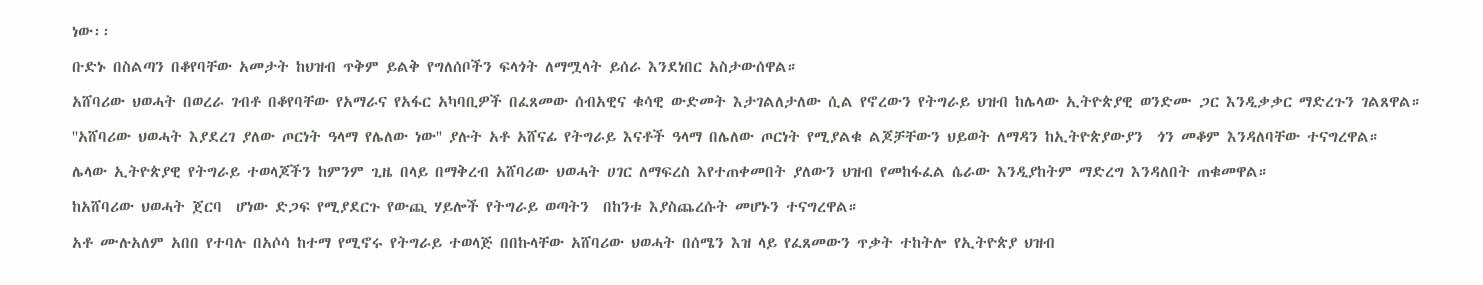ነው፡፡

ቡድኑ በስልጣን በቆየባቸው አመታት ከህዝብ ጥቅም ይልቅ የግለሰቦችን ፍላጎት ለማሟላት ይሰራ እንደነበር አስታውሰዋል።

አሸባሪው ህወሓት በወረራ ገብቶ በቆየባቸው የአማራና የአፋር አካባቢዎች በፈጸመው ሰብአዊና ቁሳዊ ውድመት እታገልለታለው ሲል የኖረውን የትግራይ ህዝብ ከሌላው ኢትዮጵያዊ ወንድሙ ጋር እንዲቃቃር ማድረጉን ገልጸዋል።

''አሸባሪው ህወሓት እያደረገ ያለው ጦርነት ዓላማ የሌለው ነው'' ያሉት አቶ አሸናፊ የትግራይ እናቶች ዓላማ በሌለው ጦርነት የሚያልቁ ልጆቻቸውን ህይወት ለማዳን ከኢትዮጵያውያን  ጎን መቆም እንዳለባቸው ተናግረዋል።

ሌላው ኢትዮጵያዊ የትግራይ ተወላጆችን ከምንም ጊዜ በላይ በማቅረብ አሸባሪው ህወሓት ሀገር ለማፍረስ እየተጠቀመበት ያለውን ህዝብ የመከፋፈል ሴራው እንዲያከትም ማድረግ እንዳለበት ጠቁመዋል።

ከአሸባሪው ህወሓት ጀርባ  ሆነው ድጋፍ የሚያደርጉ የውጪ ሃይሎች የትግራይ ወጣትን  በከንቱ እያስጨረሱት መሆኑን ተናግረዋል።

አቶ ሙሉአለም አበበ የተባሉ በአሶሳ ከተማ የሚኖሩ የትግራይ ተወላጅ በበኩላቸው አሸባሪው ህወሓት በሰሜን እዝ ላይ የፈጸመውን ጥቃት ተከትሎ የኢትዮጵያ ህዝብ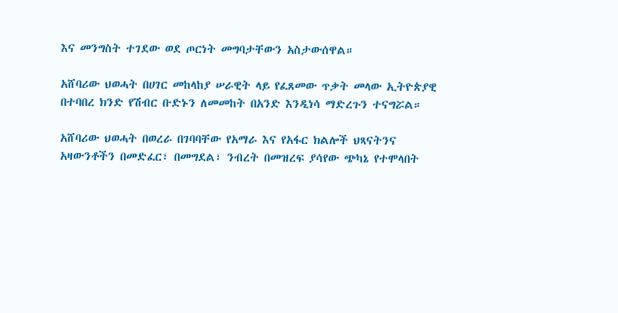እና መንግስት ተገደው ወደ ጦርነት መግባታቸውን አስታውሰዋል።

አሸባሪው ህወሓት በሀገር መከላከያ ሠራዊት ላይ የፈጸመው ጥቃት መላው ኢትዮጵያዊ በተባበረ ክንድ የሽብር ቡድኑን ለመመከት በአንድ እንዲነሳ ማድረጉን ተናግሯል።

አሸባሪው ህወሓት በወረራ በገባባቸው የአማራ እና የአፋር ክልሎች ህጻናትንና አዛውንቶችን በመድፈር፣ በመግደል፣ ንብረት በመዝረፍ ያሳየው ጭካኔ የተሞላበት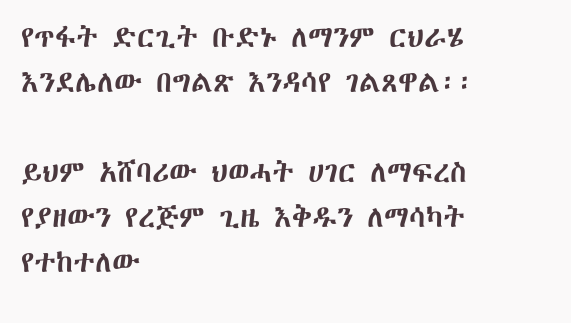የጥፋት ድርጊት ቡድኑ ለማንም ርህራሄ እንደሌለው በግልጽ እንዳሳየ ገልጸዋል፡፡

ይህም አሸባሪው ህወሓት ሀገር ለማፍረስ የያዘውን የረጅም ጊዜ እቅዱን ለማሳካት የተከተለው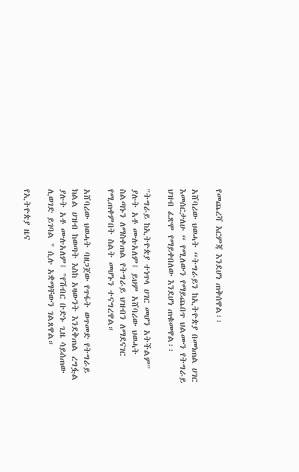የመጨረሻ እርምጃ እንደሆነ ጠቅሰዋል፡፡

አሸባሪው ህወሓት “ትግራይን ከኢትዮጵያ በመነጠል ሀገር እመሰርታለሁ “ የሚለውን የማይጨበጥ ህልሙን የትግራይ ህዝብ ፈጽሞ የማይቀበለው እንደሆነ ጠቁመዋል፡፡

''ትግራይ ከኢትዮጵያ ተነጥላ ሀገር መሆን አትችልም'' ያሉት አቶ ሙሉአለም፤ ይህም አሸባሪው ህወሓት  ስልጣኑን ለማስቀጠል የትግራይ ህዝብን ለማደናገር  የሚጠቀምበት ስልት መሆኑን ተናግረዋል።

አሸባሪው ህወሓት ባዘጋጀው የጥፋት ወጥመድ የትግራይ ክልል ሀዝብ ከወጣት እስከ አዛውንት እንደቅጠል ረግፏል ያሉት አቶ ሙሉአለም፤ "የሽብር ቡድኑ ጊዜ ሳይሰጠው ሊወገድ ይገባል " ሲሉ አቋማቸውን ገልጸዋል።

የኢትዮጵያ ዜና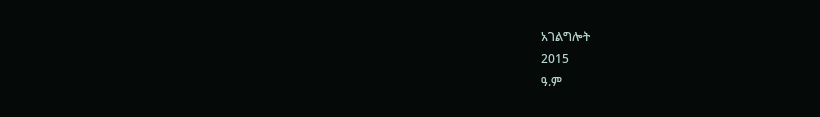አገልግሎት
2015
ዓ.ም